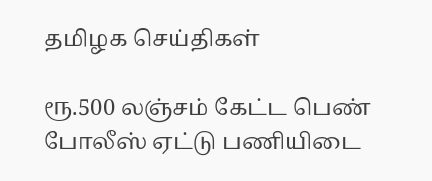தமிழக செய்திகள்

ரூ.500 லஞ்சம் கேட்ட பெண் போலீஸ் ஏட்டு பணியிடை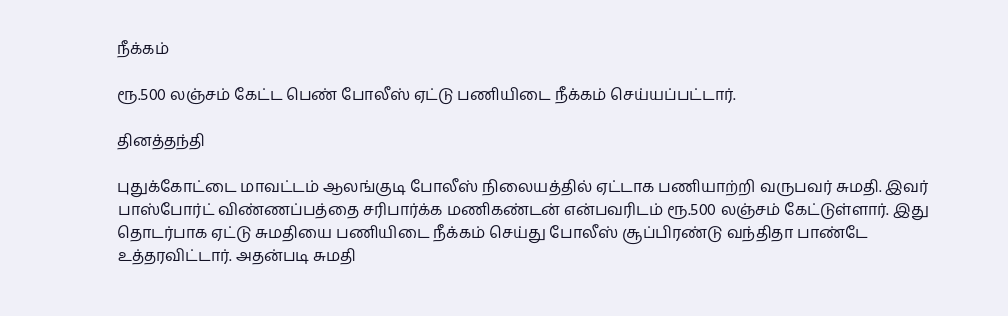நீக்கம்

ரூ.500 லஞ்சம் கேட்ட பெண் போலீஸ் ஏட்டு பணியிடை நீக்கம் செய்யப்பட்டார்.

தினத்தந்தி

புதுக்கோட்டை மாவட்டம் ஆலங்குடி போலீஸ் நிலையத்தில் ஏட்டாக பணியாற்றி வருபவர் சுமதி. இவர் பாஸ்போர்ட் விண்ணப்பத்தை சரிபார்க்க மணிகண்டன் என்பவரிடம் ரூ.500 லஞ்சம் கேட்டுள்ளார். இது தொடர்பாக ஏட்டு சுமதியை பணியிடை நீக்கம் செய்து போலீஸ் சூப்பிரண்டு வந்திதா பாண்டே உத்தரவிட்டார். அதன்படி சுமதி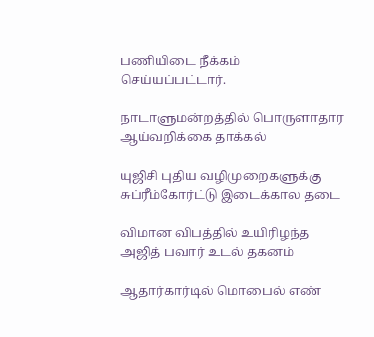பணியிடை நீக்கம் செய்யப்பட்டார்.

நாடாளுமன்றத்தில் பொருளாதார ஆய்வறிக்கை தாக்கல்

யுஜிசி புதிய வழிமுறைகளுக்கு சுப்ரீம்கோர்ட்டு இடைக்கால தடை

விமான விபத்தில் உயிரிழந்த அஜித் பவார் உடல் தகனம்

ஆதார்கார்டில் மொபைல் எண்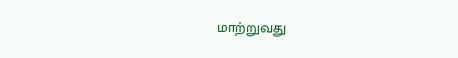மாற்றுவது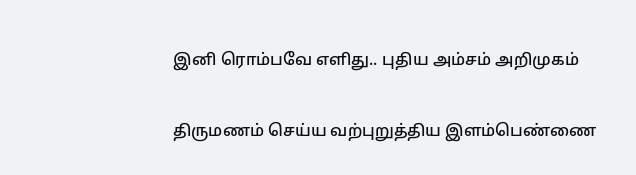இனி ரொம்பவே எளிது.. புதிய அம்சம் அறிமுகம்

திருமணம் செய்ய வற்புறுத்திய இளம்பெண்ணை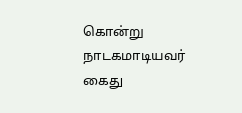கொன்று நாடகமாடியவர் கைது